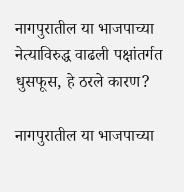नागपुरातील या भाजपाच्या नेत्याविरुद्ध वाढली पक्षांतर्गत धुसफूस, हे ठरले कारण?

नागपुरातील या भाजपाच्या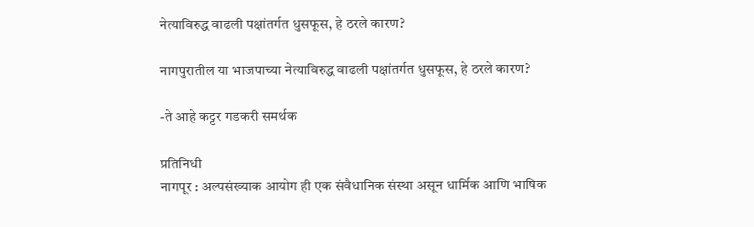नेत्याविरुद्ध वाढली पक्षांतर्गत धुसफूस, हे ठरले कारण?

नागपुरातील या भाजपाच्या नेत्याविरुद्ध वाढली पक्षांतर्गत धुसफूस, हे ठरले कारण?

-ते आहे कट्टर गडकरी समर्थक

प्रतिनिधी
नागपूर : अल्पसंख्याक आयोग ही एक संवैधानिक संस्था असून धार्मिक आणि भाषिक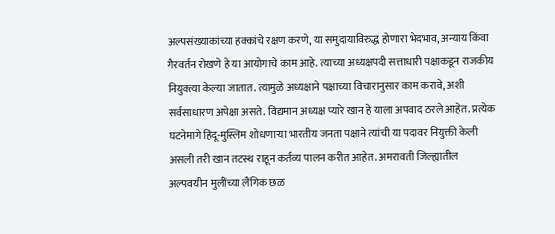अल्पसंख्याकांच्या हक्कांचे रक्षण करणे, या समुदायाविरुद्ध होणारा भेदभाव, अन्याय किंवा गैरवर्तन रोखणे हे या आयोगाचे काम आहे. त्याच्या अध्यक्षपदी सत्ताधारी पक्षाकडून राजकीय नियुक्त्या केल्या जातात. त्यामुळे अध्यक्षाने पक्षाच्या विचारानुसार काम करावे, अशी सर्वसाधारण अपेक्षा असते. विद्यमान अध्यक्ष प्यारे खान हे याला अपवाद ठरले आहेत. प्रत्येक घटनेमागे हिंदू-मुस्लिम शोधणाऱ्या भारतीय जनता पक्षाने त्यांची या पदावर नियुक्ती केली असली तरी खान तटस्थ राहून कर्तव्य पालन करीत आहेत. अमरावती जिल्ह्यातील अल्पवयीन मुलींच्या लैंगिक छळ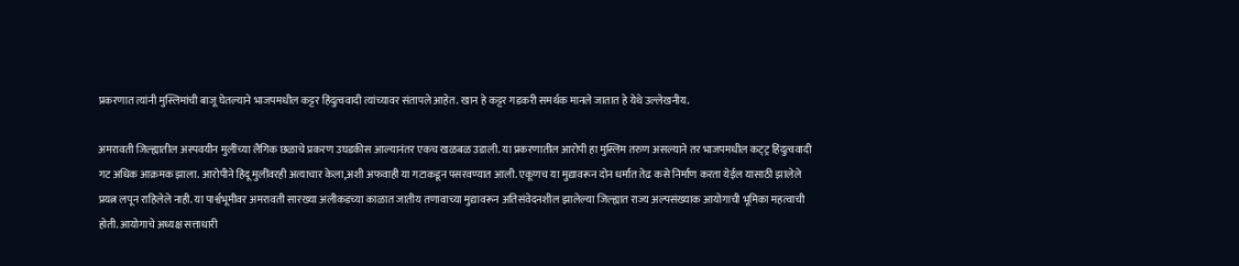प्रकरणात त्यांनी मुस्लिमांची बाजू घेतल्याने भाजपमधील कट्टर हिंदुत्ववादी त्यांच्यावर संतापले आहेत. खान हे कट्टर गडकरी समर्थक मानले जातात हे येथे उल्लेखनीय.

अमरावती जिल्ह्यातील अस्पवयीन मुलींच्या लैंगिक छळाचे प्रकरण उघडकीस आल्यानंतर एकच खळबळ उडाली. या प्रकरणातील आरोपी हा मुस्लिम तरुण असल्याने तर भाजपमधील कट्‌ट्र हिंदुत्ववादी गट अधिक आक्रमक झाला. आरोपीने हिंदू मुलींवरही अत्याचार केला,अशी अफवाही या गटाकडून पसरवण्यात आली. एकूणच या मुद्यावरून दोन धर्मात तेढ कसे निर्माण करता येईल यासाठी झालेले प्रयत्न लपून राहिलेले नाही. या पार्श्वभूमीवर अमरावती सारख्या अलीकडच्या काळात जातीय तणावाच्या मुद्यावरून अतिसंवेदनशील झालेल्या जिल्ह्यात राज्य अल्पसंख्याक आयोगाची भूमिका महत्वाची होती. आयोगाचे अध्यक्ष सत्ताधारी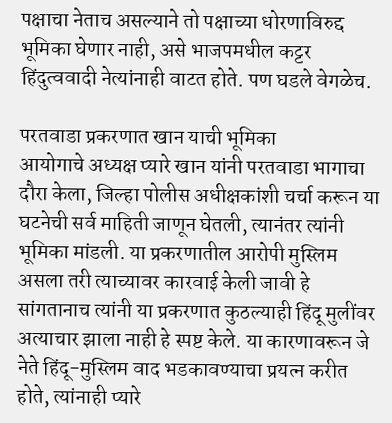पक्षाचा नेताच असल्याने तो पक्षाच्या धोरणाविरुद्द भूमिका घेणार नाही, असे भाजपमधील कट्टर हिंदुत्ववादी नेत्यांनाही वाटत होते. पण घडले वेगळेच.

परतवाडा प्रकरणात खान याची भूमिका
आयोगाचे अध्यक्ष प्यारे खान यांनी परतवाडा भागाचा दौरा केला, जिल्हा पोलीस अधीक्षकांशी चर्चा करून या घटनेची सर्व माहिती जाणून घेतली, त्यानंतर त्यांनी भूमिका मांडली. या प्रकरणातील आरोपी मुस्लिम असला तरी त्याच्यावर कारवाई केली जावी हे सांगतानाच त्यांनी या प्रकरणात कुठल्याही हिंदू मुलींवर अत्याचार झाला नाही हे स्पष्ट केले. या कारणावरून जे नेते हिंदू-मुस्लिम वाद भडकावण्याचा प्रयत्न करीत होते, त्यांनाही प्यारे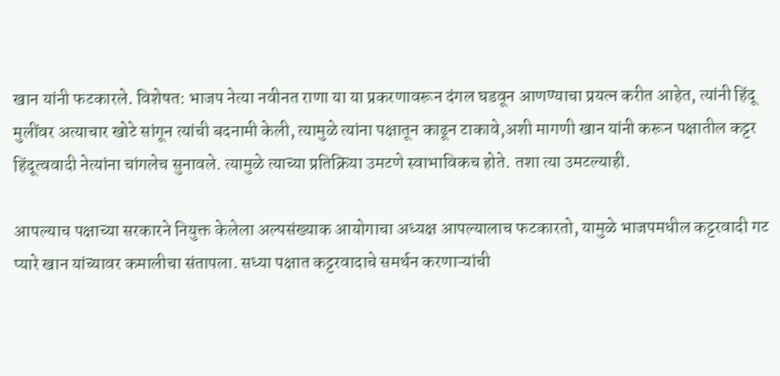खान यांनी फटकारले. विशेषत: भाजप नेत्या नवीनत राणा या या प्रकरणावरून दंगल घडवून आणण्याचा प्रयत्न करीत आहेत, त्यांनी हिंदू मुलींवर अत्याचार खोटे सांगून त्यांची बदनामी केली, त्यामुळे त्यांना पक्षातून काढून टाकावे,अशी मागणी खान यांनी करून पक्षातील कट्टर हिंदूत्ववादी नेत्यांना चांगलेच सुनावले. त्यामुळे त्याच्या प्रतिक्रिया उमटणे स्वाभाविकच होते. तशा त्या उमटल्याही.

आपल्याच पक्षाच्या सरकारने नियुक्त केलेला अल्पसंख्याक आयोगाचा अध्यक्ष आपल्यालाच फटकारतो, यामुळे भाजपमधील कट्टरवादी गट प्यारे खान यांच्यावर कमालीचा संतापला. सध्या पक्षात कट्टरवादाचे समर्थन करणाऱ्यांची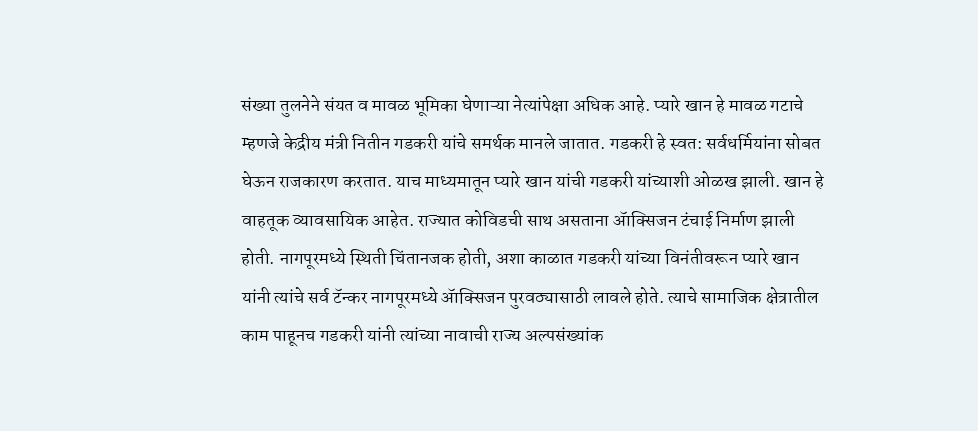संख्या तुलनेने संयत व मावळ भूमिका घेणाऱ्या नेत्यांपेक्षा अधिक आहे. प्यारे खान हे मावळ गटाचे म्हणजे केद्रीय मंत्री नितीन गडकरी यांचे समर्थक मानले जातात. गडकरी हे स्वत: सर्वधर्मियांना सोबत घेऊन राजकारण करतात. याच माध्यमातून प्यारे खान यांची गडकरी यांच्याशी ओळख झाली. खान हे वाहतूक व्यावसायिक आहेत. राज्यात कोविडची साथ असताना ॲाक्सिजन टंचाई निर्माण झाली होती. नागपूरमध्ये स्थिती चिंतानजक होती, अशा काळात गडकरी यांच्या विनंतीवरून प्यारे खान यांनी त्यांचे सर्व टॅन्कर नागपूरमध्ये ॲाक्सिजन पुरवठ्यासाठी लावले होते. त्याचे सामाजिक क्षेत्रातील काम पाहूनच गडकरी यांनी त्यांच्या नावाची राज्य अल्पसंख्यांक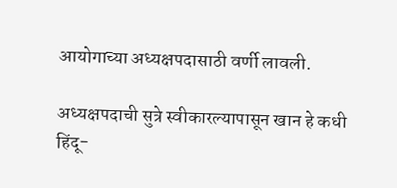आयोगाच्या अध्यक्षपदासाठी वर्णी लावली.

अध्यक्षपदाची सुत्रे स्वीकारल्यापासून खान हे कधी हिंदू-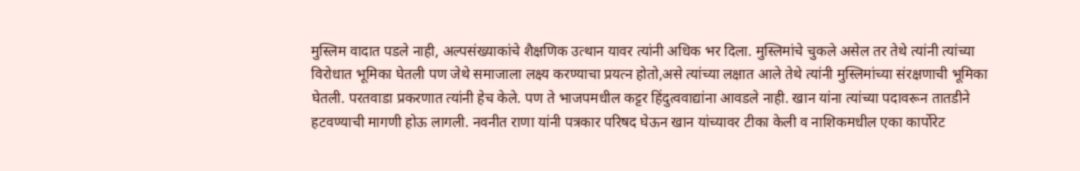मुस्लिम वादात पडले नाही, अल्पसंख्याकांचे शैक्षणिक उत्थान यावर त्यांनी अधिक भर दिला. मुस्लिमांचे चुकले असेल तर तेथे त्यांनी त्यांच्या विरोधात भूमिका घेतली पण जेथे समाजाला लक्ष्य करण्याचा प्रयत्न होतो,असे त्यांच्या लक्षात आले तेथे त्यांनी मुस्लिमांच्या संरक्षणाची भूमिका घेतली. परतवाडा प्रकरणात त्यांनी हेच केले. पण ते भाजपमधील कट्टर हिंदुत्ववाद्यांना आवडले नाही. खान यांना त्यांच्या पदावरून तातडीने हटवण्याची मागणी होऊ लागली. नवनीत राणा यांनी पत्रकार परिषद घेऊन खान यांच्यावर टीका केली व नाशिकमधील एका कार्पोरेट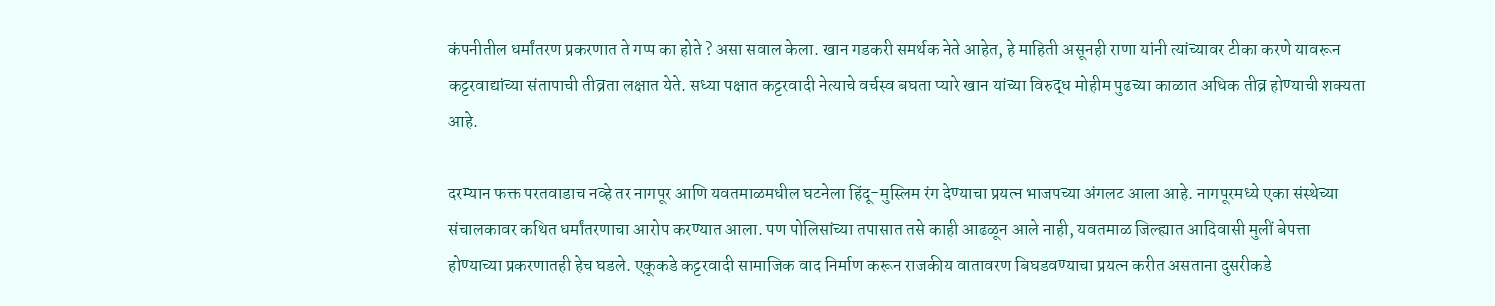कंपनीतील धर्मांतरण प्रकरणात ते गप्प का होते ? असा सवाल केला. खान गडकरी समर्थक नेते आहेत, हे माहिती असूनही राणा यांनी त्यांच्यावर टीका करणे यावरून कट्टरवाद्यांच्या संतापाची तीव्रता लक्षात येते. सध्या पक्षात कट्टरवादी नेत्याचे वर्चस्व बघता प्यारे खान यांच्या विरुद्ध मोहीम पुढच्या काळात अधिक तीव्र होण्याची शक्यता आहे.

दरम्यान फक्त परतवाडाच नव्हे तर नागपूर आणि यवतमाळमधील घटनेला हिंदू-मुस्लिम रंग देण्याचा प्रयत्न भाजपच्या अंगलट आला आहे. नागपूरमध्ये एका संस्थेच्या संचालकावर कथित धर्मांतरणाचा आरोप करण्यात आला. पण पोलिसांच्या तपासात तसे काही आढळून आले नाही, यवतमाळ जिल्ह्यात आदिवासी मुलीं बेपत्ता होण्याच्या प्रकरणातही हेच घडले. एकूकडे कट्टरवादी सामाजिक वाद निर्माण करून राजकीय वातावरण बिघडवण्याचा प्रयत्न करीत असताना दुसरीकडे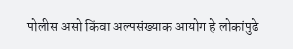पोलीस असो किंवा अल्पसंख्याक आयोग हे लोकांपुढे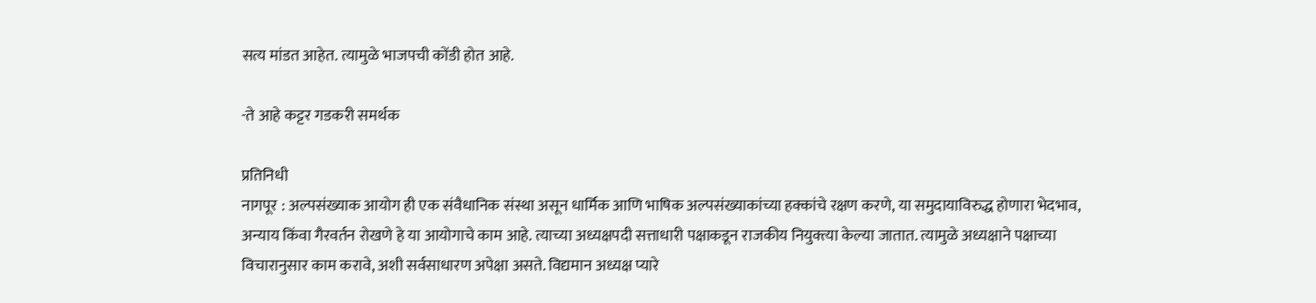सत्य मांडत आहेत. त्यामुळे भाजपची कोंडी होत आहे.

-ते आहे कट्टर गडकरी समर्थक

प्रतिनिधी
नागपूर : अल्पसंख्याक आयोग ही एक संवैधानिक संस्था असून धार्मिक आणि भाषिक अल्पसंख्याकांच्या हक्कांचे रक्षण करणे, या समुदायाविरुद्ध होणारा भेदभाव, अन्याय किंवा गैरवर्तन रोखणे हे या आयोगाचे काम आहे. त्याच्या अध्यक्षपदी सत्ताधारी पक्षाकडून राजकीय नियुक्त्या केल्या जातात. त्यामुळे अध्यक्षाने पक्षाच्या विचारानुसार काम करावे, अशी सर्वसाधारण अपेक्षा असते. विद्यमान अध्यक्ष प्यारे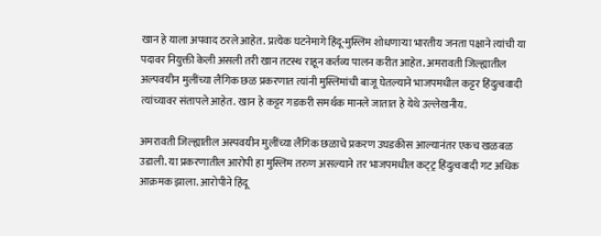खान हे याला अपवाद ठरले आहेत. प्रत्येक घटनेमागे हिंदू-मुस्लिम शोधणाऱ्या भारतीय जनता पक्षाने त्यांची या पदावर नियुक्ती केली असली तरी खान तटस्थ राहून कर्तव्य पालन करीत आहेत. अमरावती जिल्ह्यातील अल्पवयीन मुलींच्या लैंगिक छळ प्रकरणात त्यांनी मुस्लिमांची बाजू घेतल्याने भाजपमधील कट्टर हिंदुत्ववादी त्यांच्यावर संतापले आहेत. खान हे कट्टर गडकरी समर्थक मानले जातात हे येथे उल्लेखनीय.

अमरावती जिल्ह्यातील अस्पवयीन मुलींच्या लैंगिक छळाचे प्रकरण उघडकीस आल्यानंतर एकच खळबळ उडाली. या प्रकरणातील आरोपी हा मुस्लिम तरुण असल्याने तर भाजपमधील कट्‌ट्र हिंदुत्ववादी गट अधिक आक्रमक झाला. आरोपीने हिंदू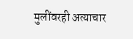मुलींवरही अत्याचार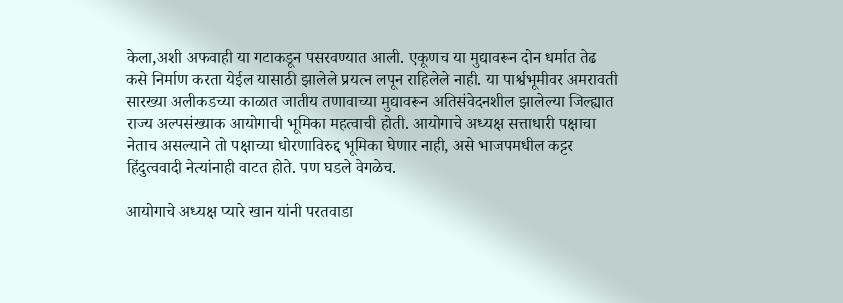केला,अशी अफवाही या गटाकडून पसरवण्यात आली. एकूणच या मुद्यावरून दोन धर्मात तेढ कसे निर्माण करता येईल यासाठी झालेले प्रयत्न लपून राहिलेले नाही. या पार्श्वभूमीवर अमरावती सारख्या अलीकडच्या काळात जातीय तणावाच्या मुद्यावरून अतिसंवेदनशील झालेल्या जिल्ह्यात राज्य अल्पसंख्याक आयोगाची भूमिका महत्वाची होती. आयोगाचे अध्यक्ष सत्ताधारी पक्षाचा नेताच असल्याने तो पक्षाच्या धोरणाविरुद्द भूमिका घेणार नाही, असे भाजपमधील कट्टर हिंदुत्ववादी नेत्यांनाही वाटत होते. पण घडले वेगळेच.

आयोगाचे अध्यक्ष प्यारे खान यांनी परतवाडा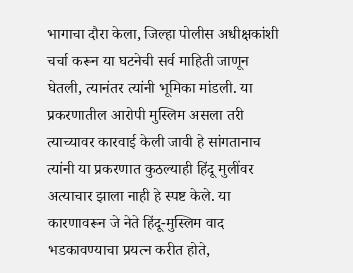भागाचा दौरा केला, जिल्हा पोलीस अधीक्षकांशी चर्चा करून या घटनेची सर्व माहिती जाणून घेतली, त्यानंतर त्यांनी भूमिका मांडली. या प्रकरणातील आरोपी मुस्लिम असला तरी त्याच्यावर कारवाई केली जावी हे सांगतानाच त्यांनी या प्रकरणात कुठल्याही हिंदू मुलींवर अत्याचार झाला नाही हे स्पष्ट केले. या कारणावरून जे नेते हिंदू-मुस्लिम वाद भडकावण्याचा प्रयत्न करीत होते,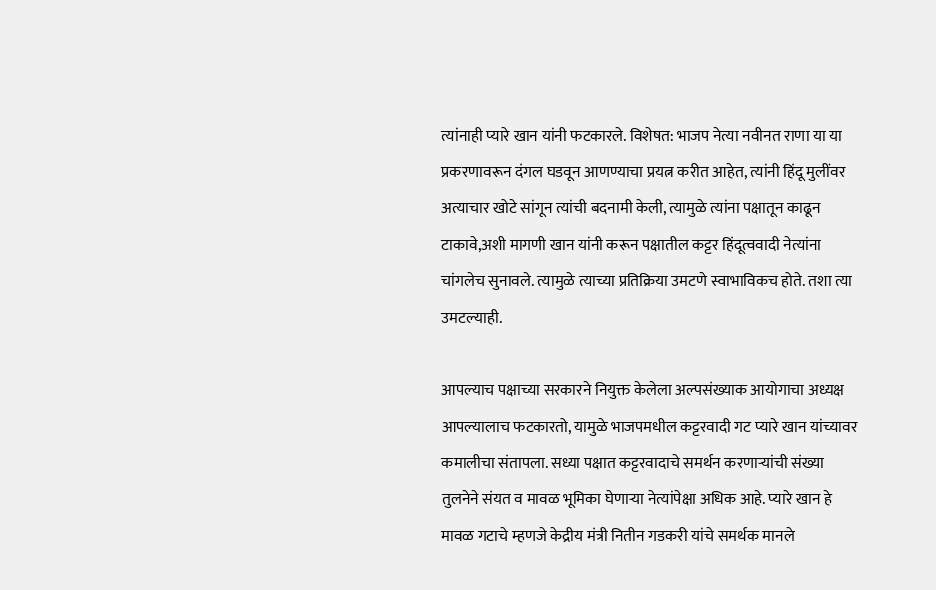त्यांनाही प्यारे खान यांनी फटकारले. विशेषत: भाजप नेत्या नवीनत राणा या या प्रकरणावरून दंगल घडवून आणण्याचा प्रयत्न करीत आहेत, त्यांनी हिंदू मुलींवर अत्याचार खोटे सांगून त्यांची बदनामी केली, त्यामुळे त्यांना पक्षातून काढून टाकावे,अशी मागणी खान यांनी करून पक्षातील कट्टर हिंदूत्ववादी नेत्यांना चांगलेच सुनावले. त्यामुळे त्याच्या प्रतिक्रिया उमटणे स्वाभाविकच होते. तशा त्या उमटल्याही.

आपल्याच पक्षाच्या सरकारने नियुक्त केलेला अल्पसंख्याक आयोगाचा अध्यक्ष आपल्यालाच फटकारतो, यामुळे भाजपमधील कट्टरवादी गट प्यारे खान यांच्यावर कमालीचा संतापला. सध्या पक्षात कट्टरवादाचे समर्थन करणाऱ्यांची संख्या तुलनेने संयत व मावळ भूमिका घेणाऱ्या नेत्यांपेक्षा अधिक आहे. प्यारे खान हे मावळ गटाचे म्हणजे केद्रीय मंत्री नितीन गडकरी यांचे समर्थक मानले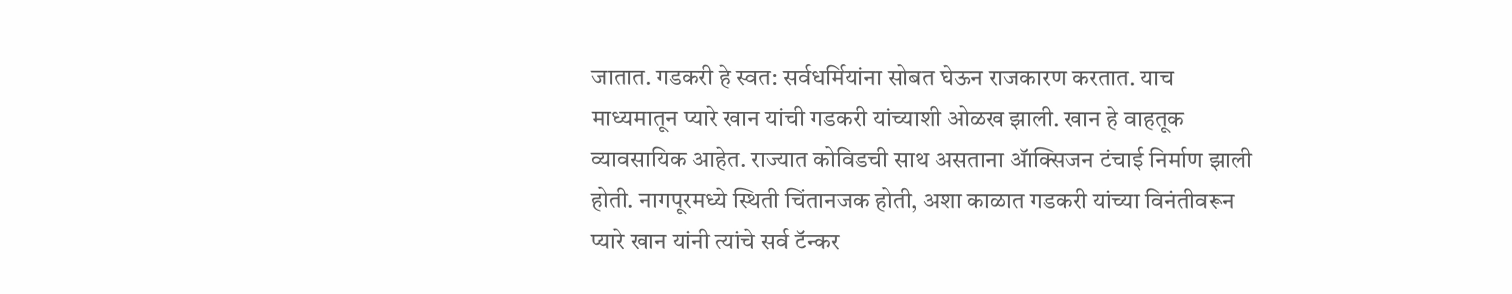जातात. गडकरी हे स्वत: सर्वधर्मियांना सोबत घेऊन राजकारण करतात. याच माध्यमातून प्यारे खान यांची गडकरी यांच्याशी ओळख झाली. खान हे वाहतूक व्यावसायिक आहेत. राज्यात कोविडची साथ असताना ॲाक्सिजन टंचाई निर्माण झाली होती. नागपूरमध्ये स्थिती चिंतानजक होती, अशा काळात गडकरी यांच्या विनंतीवरून प्यारे खान यांनी त्यांचे सर्व टॅन्कर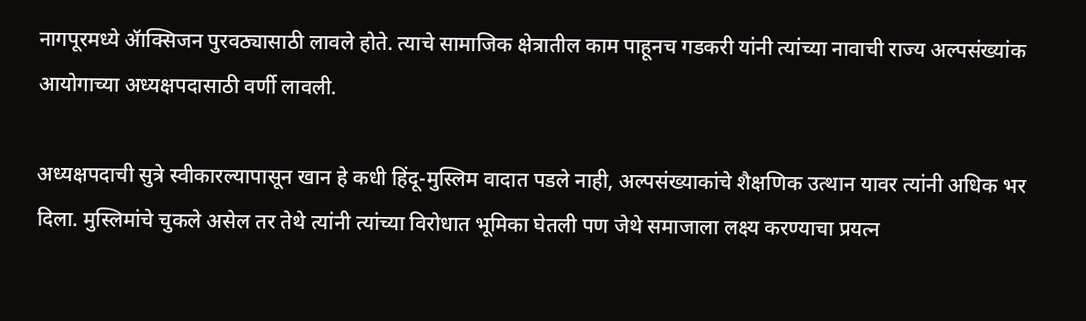नागपूरमध्ये ॲाक्सिजन पुरवठ्यासाठी लावले होते. त्याचे सामाजिक क्षेत्रातील काम पाहूनच गडकरी यांनी त्यांच्या नावाची राज्य अल्पसंख्यांक आयोगाच्या अध्यक्षपदासाठी वर्णी लावली.

अध्यक्षपदाची सुत्रे स्वीकारल्यापासून खान हे कधी हिंदू-मुस्लिम वादात पडले नाही, अल्पसंख्याकांचे शैक्षणिक उत्थान यावर त्यांनी अधिक भर दिला. मुस्लिमांचे चुकले असेल तर तेथे त्यांनी त्यांच्या विरोधात भूमिका घेतली पण जेथे समाजाला लक्ष्य करण्याचा प्रयत्न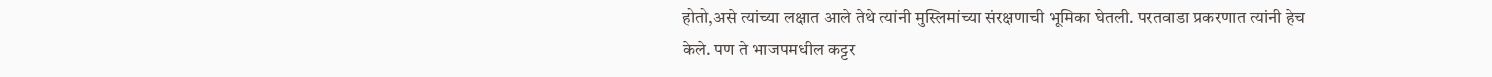होतो,असे त्यांच्या लक्षात आले तेथे त्यांनी मुस्लिमांच्या संरक्षणाची भूमिका घेतली. परतवाडा प्रकरणात त्यांनी हेच केले. पण ते भाजपमधील कट्टर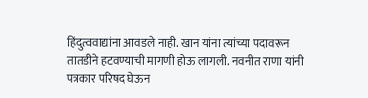हिंदुत्ववाद्यांना आवडले नाही. खान यांना त्यांच्या पदावरून तातडीने हटवण्याची मागणी होऊ लागली. नवनीत राणा यांनी पत्रकार परिषद घेऊन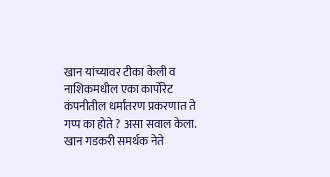खान यांच्यावर टीका केली व नाशिकमधील एका कार्पोरेट कंपनीतील धर्मांतरण प्रकरणात ते गप्प का होते ? असा सवाल केला. खान गडकरी समर्थक नेते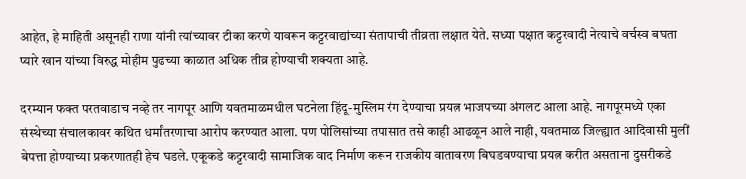आहेत, हे माहिती असूनही राणा यांनी त्यांच्यावर टीका करणे यावरून कट्टरवाद्यांच्या संतापाची तीव्रता लक्षात येते. सध्या पक्षात कट्टरवादी नेत्याचे वर्चस्व बघता प्यारे खान यांच्या विरुद्ध मोहीम पुढच्या काळात अधिक तीव्र होण्याची शक्यता आहे.

दरम्यान फक्त परतवाडाच नव्हे तर नागपूर आणि यवतमाळमधील घटनेला हिंदू-मुस्लिम रंग देण्याचा प्रयत्न भाजपच्या अंगलट आला आहे. नागपूरमध्ये एका संस्थेच्या संचालकावर कथित धर्मांतरणाचा आरोप करण्यात आला. पण पोलिसांच्या तपासात तसे काही आढळून आले नाही, यवतमाळ जिल्ह्यात आदिवासी मुलीं बेपत्ता होण्याच्या प्रकरणातही हेच घडले. एकूकडे कट्टरवादी सामाजिक वाद निर्माण करून राजकीय वातावरण बिघडवण्याचा प्रयत्न करीत असताना दुसरीकडे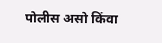पोलीस असो किंवा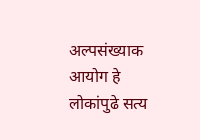अल्पसंख्याक आयोग हे लोकांपुढे सत्य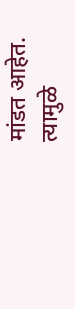मांडत आहेत. त्यामुळे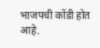भाजपची कोंडी होत आहे.